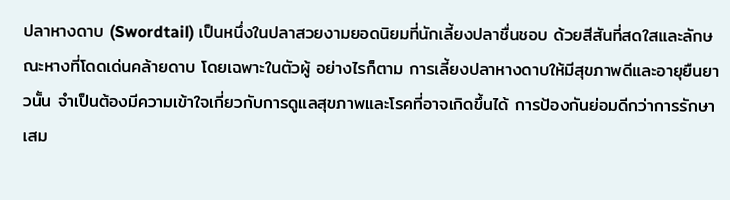ปลาหางดาบ (Swordtail) เป็นหนึ่งในปลาสวยงามยอดนิยมที่นักเลี้ยงปลาชื่นชอบ ด้วยสีสันที่สดใสและลักษณะหางที่โดดเด่นคล้ายดาบ โดยเฉพาะในตัวผู้ อย่างไรก็ตาม การเลี้ยงปลาหางดาบให้มีสุขภาพดีและอายุยืนยาวนั้น จำเป็นต้องมีความเข้าใจเกี่ยวกับการดูแลสุขภาพและโรคที่อาจเกิดขึ้นได้ การป้องกันย่อมดีกว่าการรักษาเสม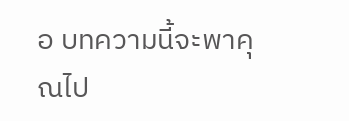อ บทความนี้จะพาคุณไป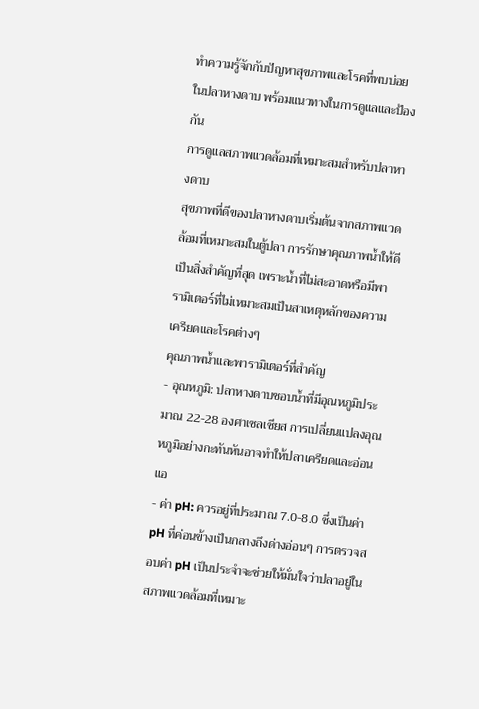ทำความรู้จักกับปัญหาสุขภาพและโรคที่พบบ่อยในปลาหางดาบ พร้อมแนวทางในการดูแลและป้องกัน
การดูแลสภาพแวดล้อมที่เหมาะสมสำหรับปลาหางดาบ
สุขภาพที่ดีของปลาหางดาบเริ่มต้นจากสภาพแวดล้อมที่เหมาะสมในตู้ปลา การรักษาคุณภาพน้ำให้ดีเป็นสิ่งสำคัญที่สุด เพราะน้ำที่ไม่สะอาดหรือมีพารามิเตอร์ที่ไม่เหมาะสมเป็นสาเหตุหลักของความเครียดและโรคต่างๆ
คุณภาพน้ำและพารามิเตอร์ที่สำคัญ
- อุณหภูมิ: ปลาหางดาบชอบน้ำที่มีอุณหภูมิประมาณ 22-28 องศาเซลเซียส การเปลี่ยนแปลงอุณหภูมิอย่างกะทันหันอาจทำให้ปลาเครียดและอ่อนแอ
- ค่า pH: ควรอยู่ที่ประมาณ 7.0-8.0 ซึ่งเป็นค่า pH ที่ค่อนข้างเป็นกลางถึงด่างอ่อนๆ การตรวจสอบค่า pH เป็นประจำจะช่วยให้มั่นใจว่าปลาอยู่ในสภาพแวดล้อมที่เหมาะ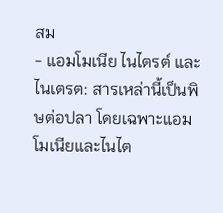สม
- แอมโมเนีย ไนไตรต์ และไนเตรต: สารเหล่านี้เป็นพิษต่อปลา โดยเฉพาะแอมโมเนียและไนไต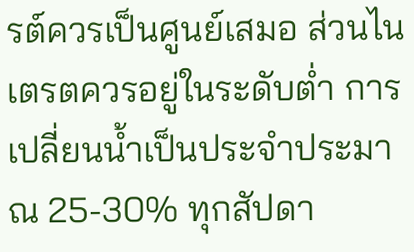รต์ควรเป็นศูนย์เสมอ ส่วนไนเตรตควรอยู่ในระดับต่ำ การเปลี่ยนน้ำเป็นประจำประมาณ 25-30% ทุกสัปดา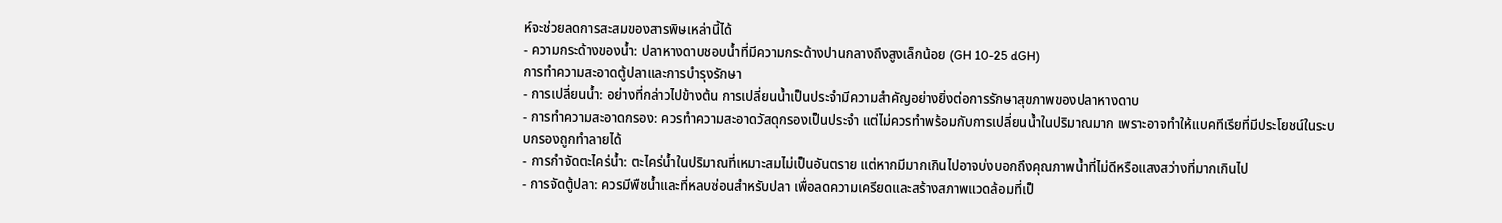ห์จะช่วยลดการสะสมของสารพิษเหล่านี้ได้
- ความกระด้างของน้ำ: ปลาหางดาบชอบน้ำที่มีความกระด้างปานกลางถึงสูงเล็กน้อย (GH 10-25 dGH)
การทำความสะอาดตู้ปลาและการบำรุงรักษา
- การเปลี่ยนน้ำ: อย่างที่กล่าวไปข้างต้น การเปลี่ยนน้ำเป็นประจำมีความสำคัญอย่างยิ่งต่อการรักษาสุขภาพของปลาหางดาบ
- การทำความสะอาดกรอง: ควรทำความสะอาดวัสดุกรองเป็นประจำ แต่ไม่ควรทำพร้อมกับการเปลี่ยนน้ำในปริมาณมาก เพราะอาจทำให้แบคทีเรียที่มีประโยชน์ในระบบกรองถูกทำลายได้
- การกำจัดตะไคร่น้ำ: ตะไคร่น้ำในปริมาณที่เหมาะสมไม่เป็นอันตราย แต่หากมีมากเกินไปอาจบ่งบอกถึงคุณภาพน้ำที่ไม่ดีหรือแสงสว่างที่มากเกินไป
- การจัดตู้ปลา: ควรมีพืชน้ำและที่หลบซ่อนสำหรับปลา เพื่อลดความเครียดและสร้างสภาพแวดล้อมที่เป็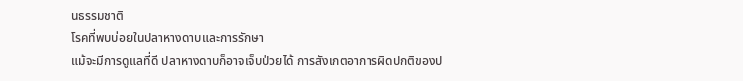นธรรมชาติ
โรคที่พบบ่อยในปลาหางดาบและการรักษา
แม้จะมีการดูแลที่ดี ปลาหางดาบก็อาจเจ็บป่วยได้ การสังเกตอาการผิดปกติของป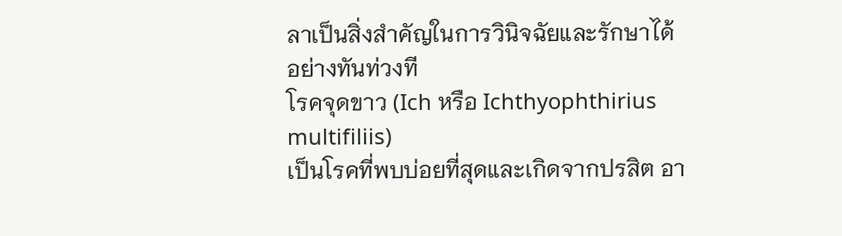ลาเป็นสิ่งสำคัญในการวินิจฉัยและรักษาได้อย่างทันท่วงที
โรคจุดขาว (Ich หรือ Ichthyophthirius multifiliis)
เป็นโรคที่พบบ่อยที่สุดและเกิดจากปรสิต อา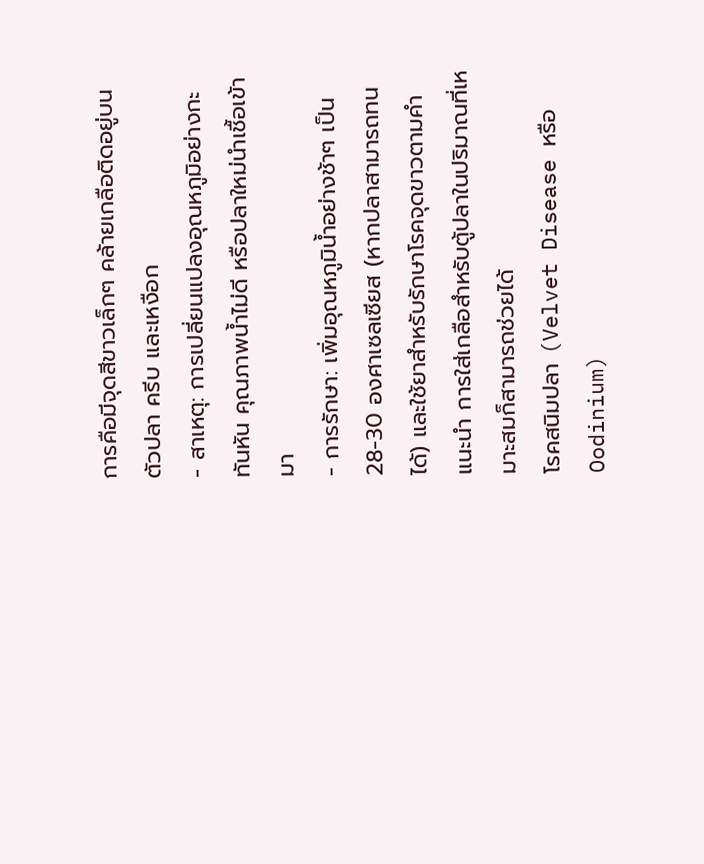การคือมีจุดสีขาวเล็กๆ คล้ายเกลือติดอยู่บนตัวปลา ครีบ และเหงือก
- สาเหตุ: การเปลี่ยนแปลงอุณหภูมิอย่างกะทันหัน คุณภาพน้ำไม่ดี หรือปลาใหม่นำเชื้อเข้ามา
- การรักษา: เพิ่มอุณหภูมิน้ำอย่างช้าๆ เป็น 28-30 องศาเซลเซียส (หากปลาสามารถทนได้) และใช้ยาสำหรับรักษาโรคจุดขาวตามคำแนะนำ การใส่เกลือสำหรับตู้ปลาในปริมาณที่เหมาะสมก็สามารถช่วยได้
โรคสนิมปลา (Velvet Disease หรือ Oodinium)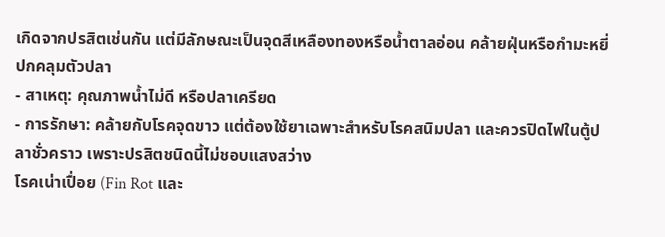เกิดจากปรสิตเช่นกัน แต่มีลักษณะเป็นจุดสีเหลืองทองหรือน้ำตาลอ่อน คล้ายฝุ่นหรือกำมะหยี่ปกคลุมตัวปลา
- สาเหตุ: คุณภาพน้ำไม่ดี หรือปลาเครียด
- การรักษา: คล้ายกับโรคจุดขาว แต่ต้องใช้ยาเฉพาะสำหรับโรคสนิมปลา และควรปิดไฟในตู้ปลาชั่วคราว เพราะปรสิตชนิดนี้ไม่ชอบแสงสว่าง
โรคเน่าเปื่อย (Fin Rot และ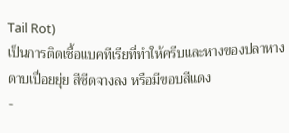Tail Rot)
เป็นการติดเชื้อแบคทีเรียที่ทำให้ครีบและหางของปลาหางดาบเปื่อยยุ่ย สีซีดจางลง หรือมีขอบสีแดง
-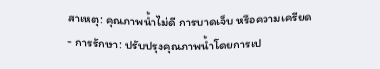สาเหตุ: คุณภาพน้ำไม่ดี การบาดเจ็บ หรือความเครียด
- การรักษา: ปรับปรุงคุณภาพน้ำโดยการเป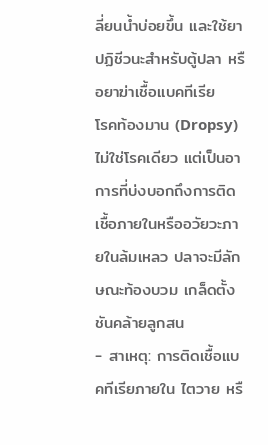ลี่ยนน้ำบ่อยขึ้น และใช้ยาปฏิชีวนะสำหรับตู้ปลา หรือยาฆ่าเชื้อแบคทีเรีย
โรคท้องมาน (Dropsy)
ไม่ใช่โรคเดียว แต่เป็นอาการที่บ่งบอกถึงการติดเชื้อภายในหรืออวัยวะภายในล้มเหลว ปลาจะมีลักษณะท้องบวม เกล็ดตั้งชันคล้ายลูกสน
- สาเหตุ: การติดเชื้อแบคทีเรียภายใน ไตวาย หรื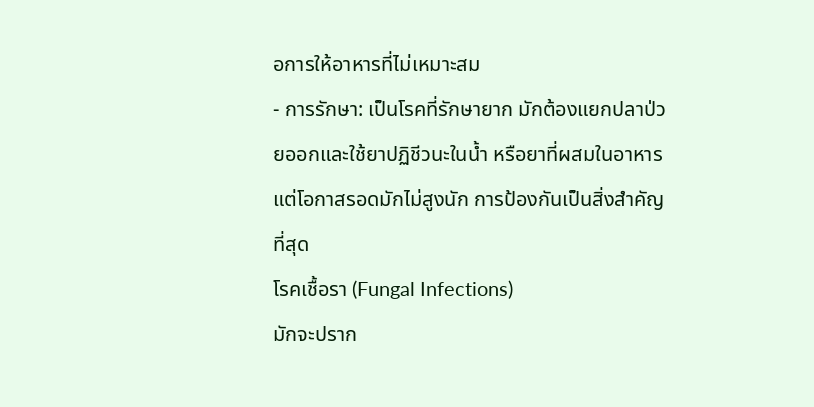อการให้อาหารที่ไม่เหมาะสม
- การรักษา: เป็นโรคที่รักษายาก มักต้องแยกปลาป่วยออกและใช้ยาปฏิชีวนะในน้ำ หรือยาที่ผสมในอาหาร แต่โอกาสรอดมักไม่สูงนัก การป้องกันเป็นสิ่งสำคัญที่สุด
โรคเชื้อรา (Fungal Infections)
มักจะปราก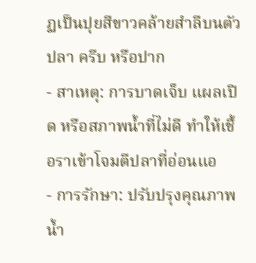ฏเป็นปุยสีขาวคล้ายสำลีบนตัวปลา ครีบ หรือปาก
- สาเหตุ: การบาดเจ็บ แผลเปิด หรือสภาพน้ำที่ไม่ดี ทำให้เชื้อราเข้าโจมตีปลาที่อ่อนแอ
- การรักษา: ปรับปรุงคุณภาพน้ำ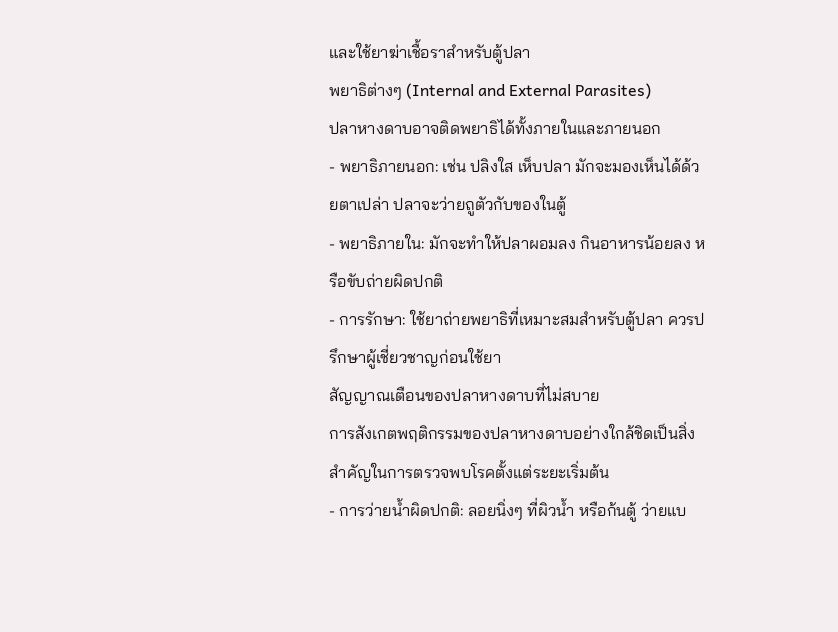และใช้ยาฆ่าเชื้อราสำหรับตู้ปลา
พยาธิต่างๆ (Internal and External Parasites)
ปลาหางดาบอาจติดพยาธิได้ทั้งภายในและภายนอก
- พยาธิภายนอก: เช่น ปลิงใส เห็บปลา มักจะมองเห็นได้ด้วยตาเปล่า ปลาจะว่ายถูตัวกับของในตู้
- พยาธิภายใน: มักจะทำให้ปลาผอมลง กินอาหารน้อยลง หรือขับถ่ายผิดปกติ
- การรักษา: ใช้ยาถ่ายพยาธิที่เหมาะสมสำหรับตู้ปลา ควรปรึกษาผู้เชี่ยวชาญก่อนใช้ยา
สัญญาณเตือนของปลาหางดาบที่ไม่สบาย
การสังเกตพฤติกรรมของปลาหางดาบอย่างใกล้ชิดเป็นสิ่งสำคัญในการตรวจพบโรคตั้งแต่ระยะเริ่มต้น
- การว่ายน้ำผิดปกติ: ลอยนิ่งๆ ที่ผิวน้ำ หรือก้นตู้ ว่ายแบ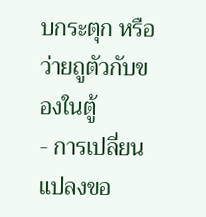บกระตุก หรือว่ายถูตัวกับของในตู้
- การเปลี่ยนแปลงขอ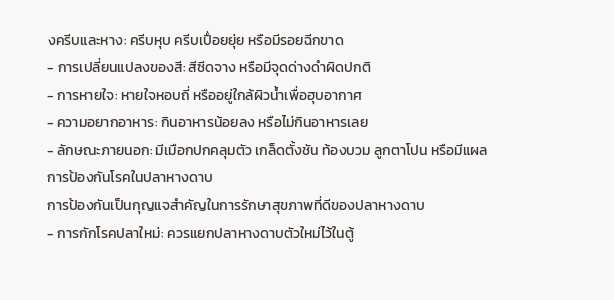งครีบและหาง: ครีบหุบ ครีบเปื่อยยุ่ย หรือมีรอยฉีกขาด
- การเปลี่ยนแปลงของสี: สีซีดจาง หรือมีจุดด่างดำผิดปกติ
- การหายใจ: หายใจหอบถี่ หรืออยู่ใกล้ผิวน้ำเพื่อฮุบอากาศ
- ความอยากอาหาร: กินอาหารน้อยลง หรือไม่กินอาหารเลย
- ลักษณะภายนอก: มีเมือกปกคลุมตัว เกล็ดตั้งชัน ท้องบวม ลูกตาโปน หรือมีแผล
การป้องกันโรคในปลาหางดาบ
การป้องกันเป็นกุญแจสำคัญในการรักษาสุขภาพที่ดีของปลาหางดาบ
- การกักโรคปลาใหม่: ควรแยกปลาหางดาบตัวใหม่ไว้ในตู้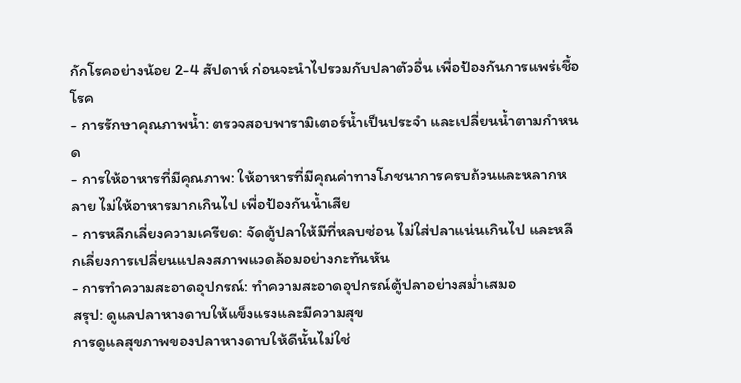กักโรคอย่างน้อย 2-4 สัปดาห์ ก่อนจะนำไปรวมกับปลาตัวอื่น เพื่อป้องกันการแพร่เชื้อโรค
- การรักษาคุณภาพน้ำ: ตรวจสอบพารามิเตอร์น้ำเป็นประจำ และเปลี่ยนน้ำตามกำหนด
- การให้อาหารที่มีคุณภาพ: ให้อาหารที่มีคุณค่าทางโภชนาการครบถ้วนและหลากหลาย ไม่ให้อาหารมากเกินไป เพื่อป้องกันน้ำเสีย
- การหลีกเลี่ยงความเครียด: จัดตู้ปลาให้มีที่หลบซ่อน ไม่ใส่ปลาแน่นเกินไป และหลีกเลี่ยงการเปลี่ยนแปลงสภาพแวดล้อมอย่างกะทันหัน
- การทำความสะอาดอุปกรณ์: ทำความสะอาดอุปกรณ์ตู้ปลาอย่างสม่ำเสมอ
สรุป: ดูแลปลาหางดาบให้แข็งแรงและมีความสุข
การดูแลสุขภาพของปลาหางดาบให้ดีนั้นไม่ใช่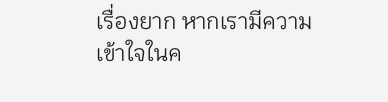เรื่องยาก หากเรามีความเข้าใจในค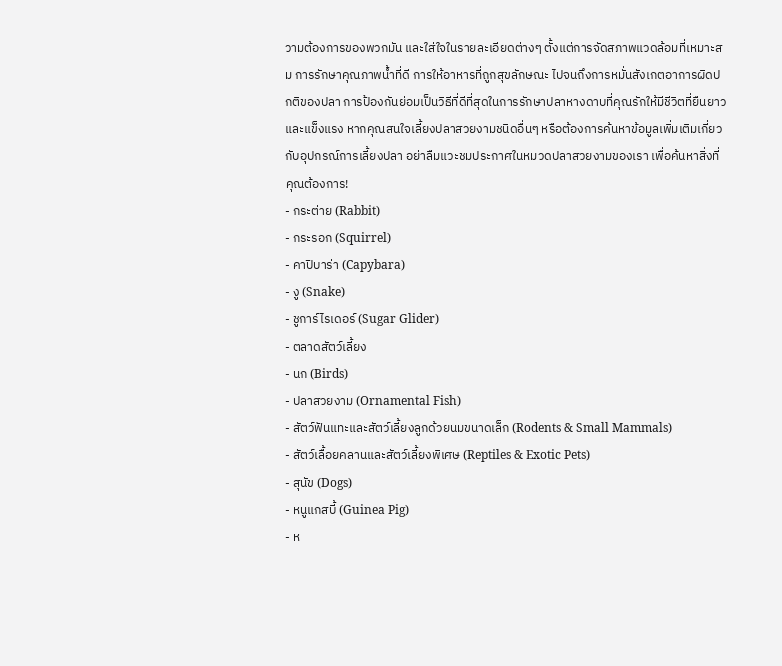วามต้องการของพวกมัน และใส่ใจในรายละเอียดต่างๆ ตั้งแต่การจัดสภาพแวดล้อมที่เหมาะสม การรักษาคุณภาพน้ำที่ดี การให้อาหารที่ถูกสุขลักษณะ ไปจนถึงการหมั่นสังเกตอาการผิดปกติของปลา การป้องกันย่อมเป็นวิธีที่ดีที่สุดในการรักษาปลาหางดาบที่คุณรักให้มีชีวิตที่ยืนยาวและแข็งแรง หากคุณสนใจเลี้ยงปลาสวยงามชนิดอื่นๆ หรือต้องการค้นหาข้อมูลเพิ่มเติมเกี่ยวกับอุปกรณ์การเลี้ยงปลา อย่าลืมแวะชมประกาศในหมวดปลาสวยงามของเรา เพื่อค้นหาสิ่งที่คุณต้องการ!
- กระต่าย (Rabbit)
- กระรอก (Squirrel)
- คาปิบาร่า (Capybara)
- งู (Snake)
- ชูการ์ไรเดอร์ (Sugar Glider)
- ตลาดสัตว์เลี้ยง
- นก (Birds)
- ปลาสวยงาม (Ornamental Fish)
- สัตว์ฟันแทะและสัตว์เลี้ยงลูกด้วยนมขนาดเล็ก (Rodents & Small Mammals)
- สัตว์เลื้อยคลานและสัตว์เลี้ยงพิเศษ (Reptiles & Exotic Pets)
- สุนัข (Dogs)
- หนูแกสบี้ (Guinea Pig)
- ห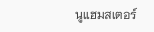นูแฮมสเตอร์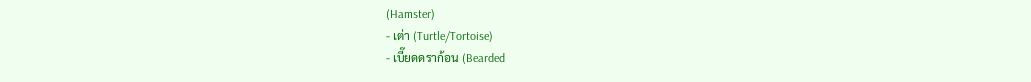(Hamster)
- เต่า (Turtle/Tortoise)
- เบี๊ยดดราก้อน (Bearded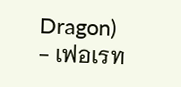Dragon)
- เฟอเรท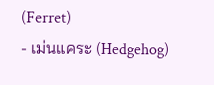(Ferret)
- เม่นแคระ (Hedgehog)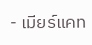- เมียร์แคท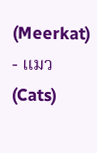(Meerkat)
- แมว (Cats)